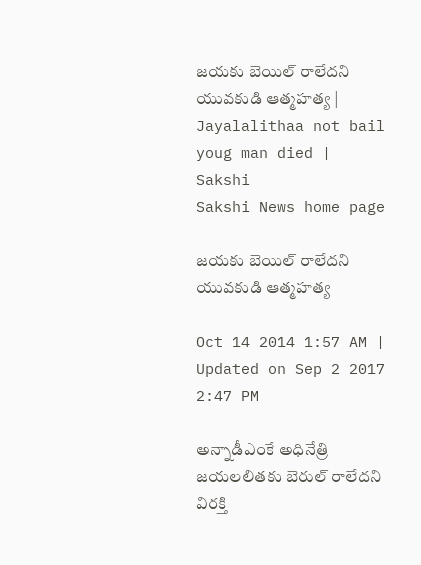జయకు బెయిల్ రాలేదని యువకుడి ఆత్మహత్య | Jayalalithaa not bail youg man died | Sakshi
Sakshi News home page

జయకు బెయిల్ రాలేదని యువకుడి ఆత్మహత్య

Oct 14 2014 1:57 AM | Updated on Sep 2 2017 2:47 PM

అన్నాడీఎంకే అధినేత్రి జయలలితకు బెరుల్ రాలేదని విరక్తి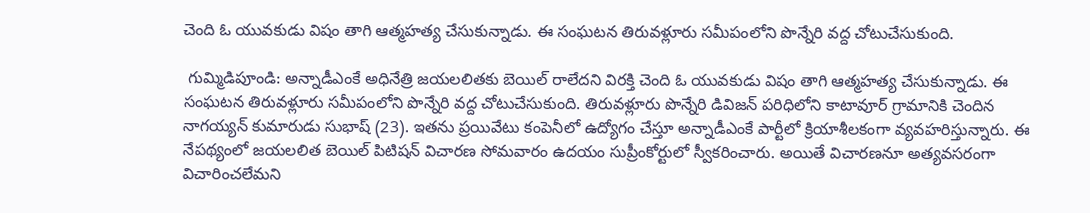చెంది ఓ యువకుడు విషం తాగి ఆత్మహత్య చేసుకున్నాడు. ఈ సంఘటన తిరువళ్లూరు సమీపంలోని పొన్నేరి వద్ద చోటుచేసుకుంది.

 గుమ్మిడిపూండి: అన్నాడీఎంకే అధినేత్రి జయలలితకు బెయిల్ రాలేదని విరక్తి చెంది ఓ యువకుడు విషం తాగి ఆత్మహత్య చేసుకున్నాడు. ఈ సంఘటన తిరువళ్లూరు సమీపంలోని పొన్నేరి వద్ద చోటుచేసుకుంది. తిరువళ్లూరు పొన్నేరి డివిజన్ పరిధిలోని కాటావూర్ గ్రామానికి చెందిన నాగయ్యన్ కుమారుడు సుభాష్ (23). ఇతను ప్రయివేటు కంపెనీలో ఉద్యోగం చేస్తూ అన్నాడీఎంకే పార్టీలో క్రియాశీలకంగా వ్యవహరిస్తున్నారు. ఈ నేపథ్యంలో జయలలిత బెయిల్ పిటిషన్ విచారణ సోమవారం ఉదయం సుప్రీంకోర్టులో స్వీకరించారు. అయితే విచారణనూ అత్యవసరంగా విచారించలేమని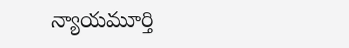న్యాయమూర్తి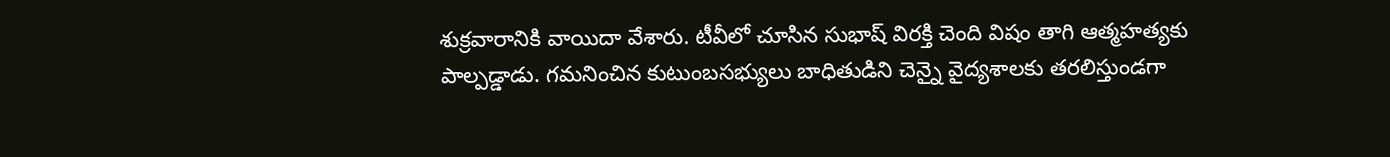శుక్రవారానికి వాయిదా వేశారు. టీవీలో చూసిన సుభాష్ విరక్తి చెంది విషం తాగి ఆత్మహత్యకు పాల్పడ్డాడు. గమనించిన కుటుంబసభ్యులు బాధితుడిని చెన్నై వైద్యశాలకు తరలిస్తుండగా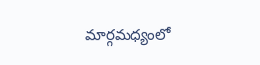మార్గమధ్యంలో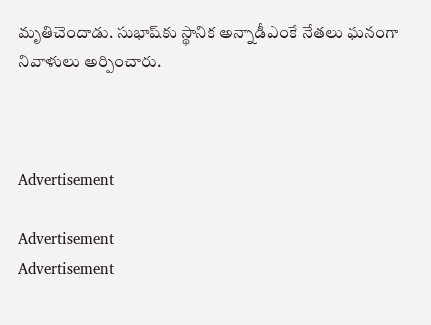మృతిచెందాడు. సుభాష్‌కు స్థానిక అన్నాడీఎంకే నేతలు ఘనంగా నివాళులు అర్పించారు.



Advertisement

Advertisement
Advertisement